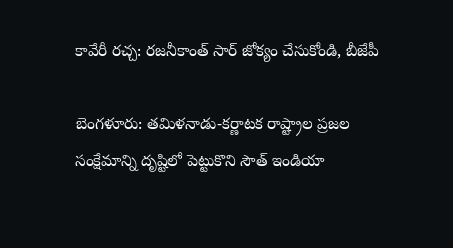కావేరీ రచ్చ: రజనీకాంత్ సార్ జోక్యం చేసుకోండి, బీజేపీ

బెంగళూరు: తమిళనాడు-కర్ణాటక రాష్ట్రాల ప్రజల సంక్షేమాన్ని దృష్టిలో పెట్టుకొని సౌత్ ఇండియా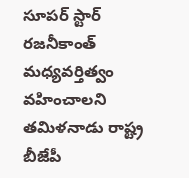సూపర్ స్టార్ రజనీకాంత్ మధ్యవర్తిత్వం వహించాలని తమిళనాడు రాష్ట్ర బీజేపీ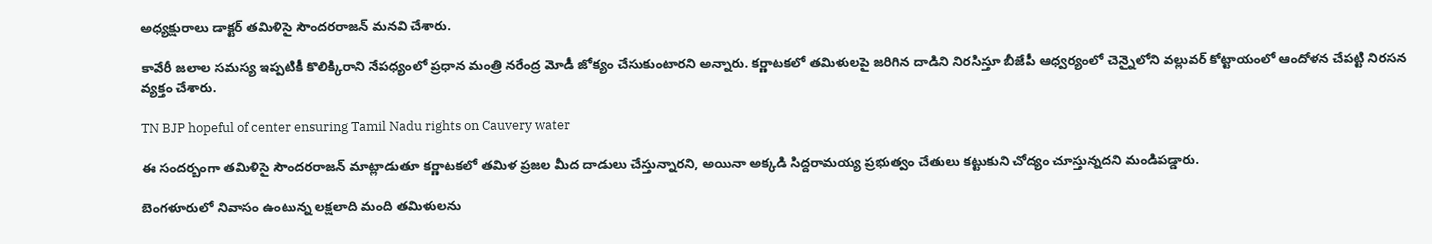అధ్యక్షురాలు డాక్టర్ తమిళిసై సౌందరరాజన్ మనవి చేశారు.

కావేరీ జలాల సమస్య ఇప్పటికీ కొలిక్కిరాని నేపధ్యంలో ప్రధాన మంత్రి నరేంద్ర మోడీ జోక్యం చేసుకుంటారని అన్నారు. కర్ణాటకలో తమిళులపై జరిగిన దాడిని నిరసిస్తూ బీజేపీ ఆధ్వర్యంలో చెన్నైలోని వల్లువర్ కోట్టాయంలో ఆందోళన చేపట్టి నిరసన వ్యక్తం చేశారు.

TN BJP hopeful of center ensuring Tamil Nadu rights on Cauvery water

ఈ సందర్బంగా తమిళిసై సౌందరరాజన్ మాట్లాడుతూ కర్ణాటకలో తమిళ ప్రజల మీద దాడులు చేస్తున్నారని, అయినా అక్కడి సిద్దరామయ్య ప్రభుత్వం చేతులు కట్టుకుని చోద్యం చూస్తున్నదని మండిపడ్డారు.

బెంగళూరులో నివాసం ఉంటున్న లక్షలాది మంది తమిళులను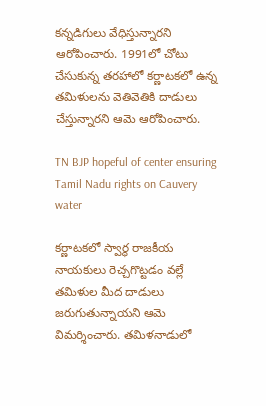కన్నడిగులు వేధిస్తున్నారని ఆరోపించారు. 1991లో చోటు చేసుకున్న తరహాలో కర్ణాటకలో ఉన్న తమిళులను వెతివెతికి దాడులు చేస్తున్నారని ఆమె ఆరోపించారు.

TN BJP hopeful of center ensuring Tamil Nadu rights on Cauvery water

కర్ణాటకలో స్వార్థ రాజకీయ నాయకులు రెచ్చగొట్టడం వల్లే తమిళుల మీద దాడులు జరుగుతున్నాయని ఆమె విమర్శించారు. తమిళనాడులో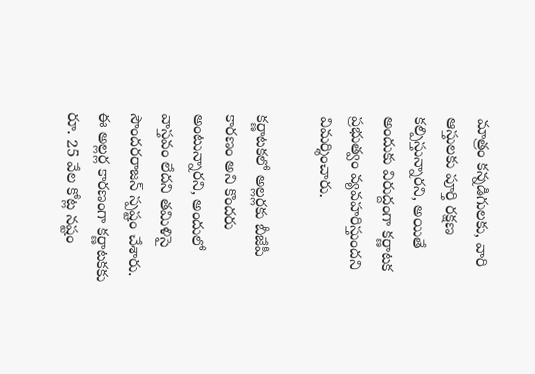మాత్రం కన్నడిగులకు, వారి ఆస్తులకు పూర్తి రక్షణ కల్పిస్తున్నారని, అయితే అందుకు విరుద్దంగా కర్ణాటక ప్రభుత్వం వ్యవహరిస్తుందని విమర్శించారు.

కర్ణాటకలో అల్లర్లకు బీజేపీ కారణం అని కొందరు అంటున్నారని, అందులో వాస్తవం లేదని తమిళిసై సౌందరరాజన్ స్పష్టం చేశారు. ఈ అల్లర్ల కారణంగా కర్ణాటకకు రూ. 25 వేల కోట్ల నష్టం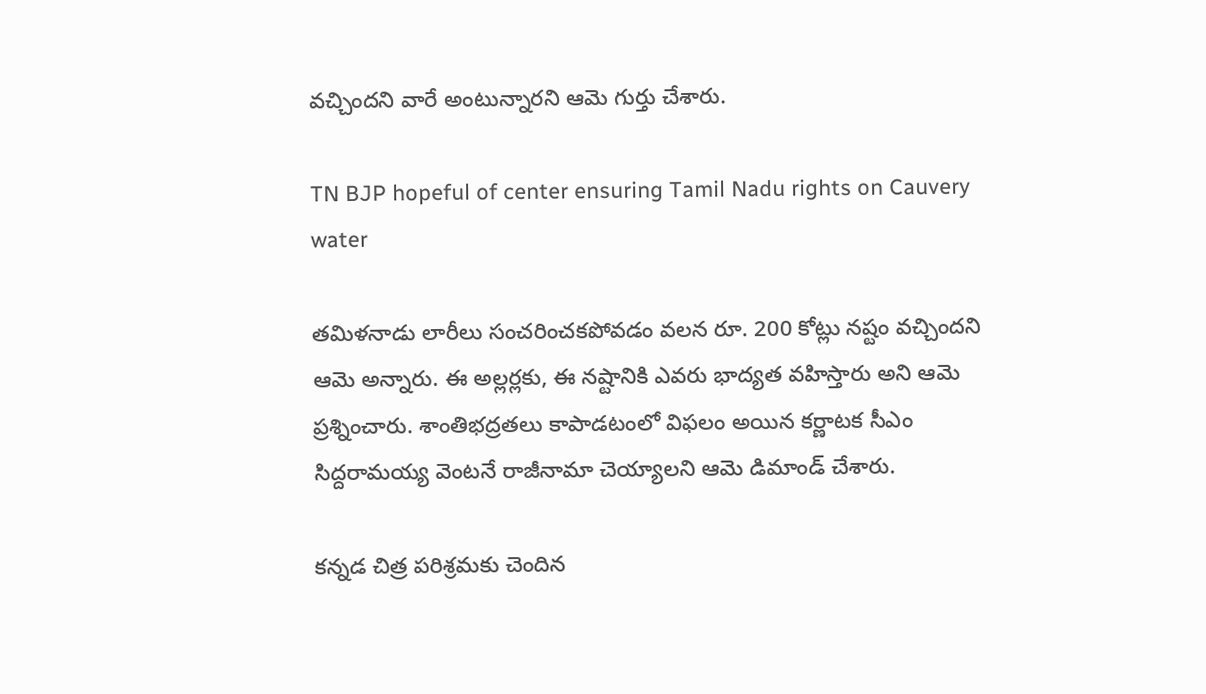వచ్చిందని వారే అంటున్నారని ఆమె గుర్తు చేశారు.

TN BJP hopeful of center ensuring Tamil Nadu rights on Cauvery water

తమిళనాడు లారీలు సంచరించకపోవడం వలన రూ. 200 కోట్లు నష్టం వచ్చిందని ఆమె అన్నారు. ఈ అల్లర్లకు, ఈ నష్టానికి ఎవరు భాద్యత వహిస్తారు అని ఆమె ప్రశ్నించారు. శాంతిభద్రతలు కాపాడటంలో విఫలం అయిన కర్ణాటక సీఎం సిద్దరామయ్య వెంటనే రాజీనామా చెయ్యాలని ఆమె డిమాండ్ చేశారు.

కన్నడ చిత్ర పరిశ్రమకు చెందిన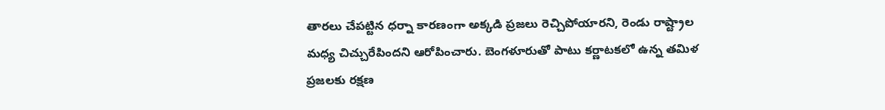తారలు చేపట్టిన ధర్నా కారణంగా అక్కడి ప్రజలు రెచ్చిపోయారని, రెండు రాష్ట్రాల మధ్య చిచ్చురేపిందని ఆరోపించారు. బెంగళూరుతో పాటు కర్ణాటకలో ఉన్న తమిళ ప్రజలకు రక్షణ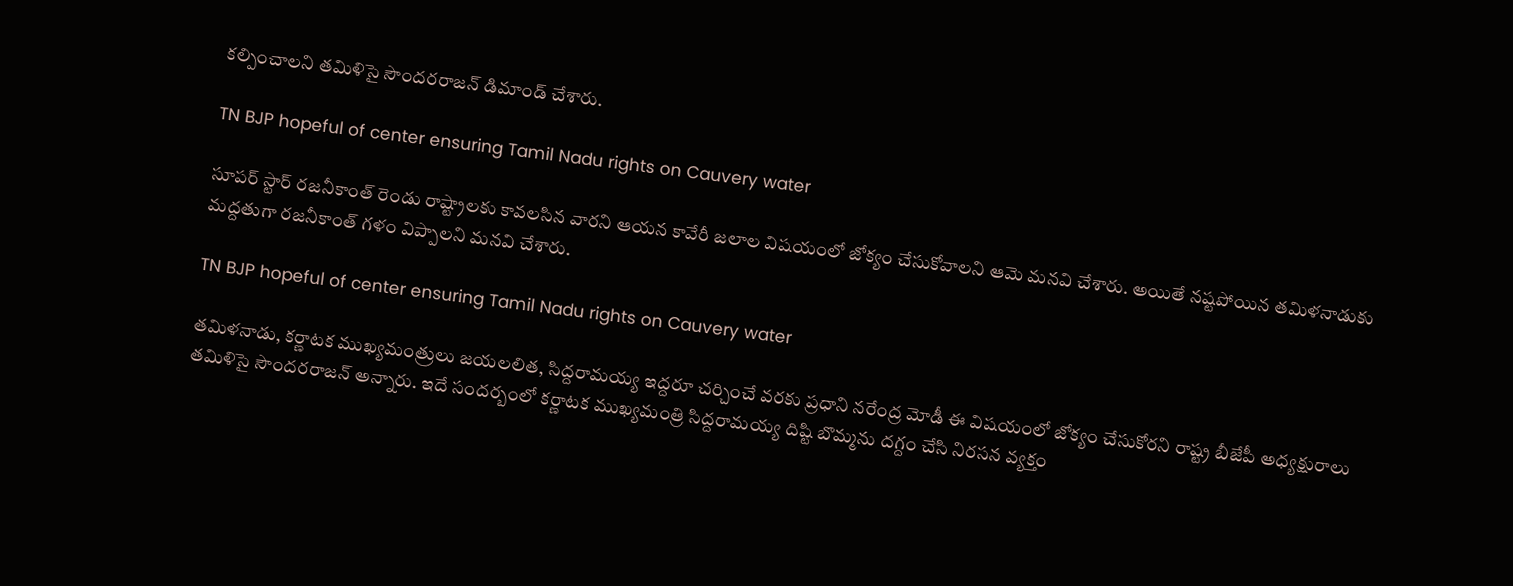కల్పించాలని తమిళిసై సౌందరరాజన్ డిమాండ్ చేశారు.

TN BJP hopeful of center ensuring Tamil Nadu rights on Cauvery water

సూపర్ స్టార్ రజనీకాంత్ రెండు రాష్ట్రాలకు కావలసిన వారని ఆయన కావేరీ జలాల విషయంలో జోక్యం చేసుకోవాలని ఆమె మనవి చేశారు. అయితే నష్టపోయిన తమిళనాడుకు మద్దతుగా రజనీకాంత్ గళం విప్పాలని మనవి చేశారు.

TN BJP hopeful of center ensuring Tamil Nadu rights on Cauvery water

తమిళనాడు, కర్ణాటక ముఖ్యమంత్రులు జయలలిత, సిద్దరామయ్య ఇద్దరూ చర్చించే వరకు ప్రధాని నరేంద్ర మోడీ ఈ విషయంలో జోక్యం చేసుకోరని రాష్ట్ర బీజేపీ అధ్యక్షురాలు తమిళిసై సౌందరరాజన్ అన్నారు. ఇదే సందర్బంలో కర్ణాటక ముఖ్యమంత్రి సిద్దరామయ్య దిష్టి బొమ్మను దగ్దం చేసి నిరసన వ్యక్తం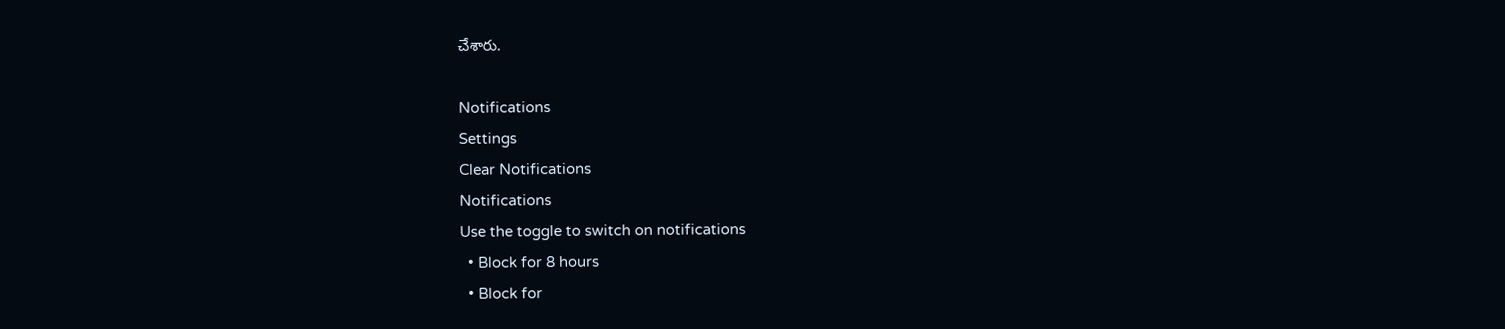చేశారు.

Notifications
Settings
Clear Notifications
Notifications
Use the toggle to switch on notifications
  • Block for 8 hours
  • Block for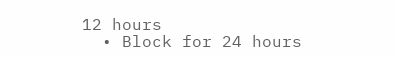12 hours
  • Block for 24 hours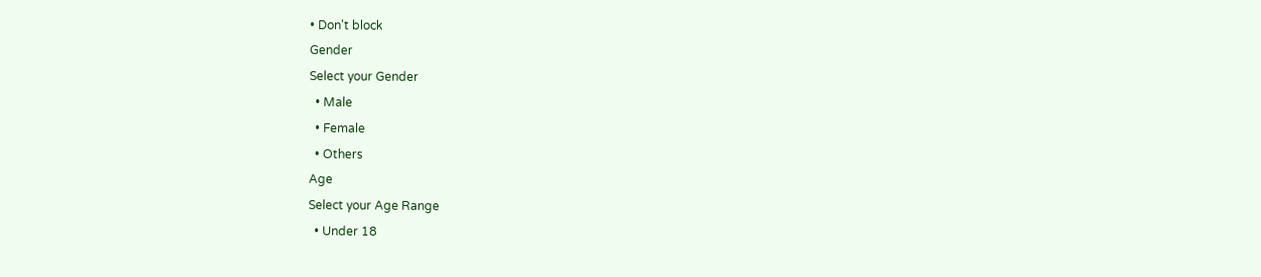• Don't block
Gender
Select your Gender
  • Male
  • Female
  • Others
Age
Select your Age Range
  • Under 18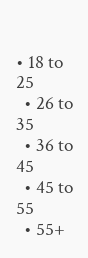• 18 to 25
  • 26 to 35
  • 36 to 45
  • 45 to 55
  • 55+